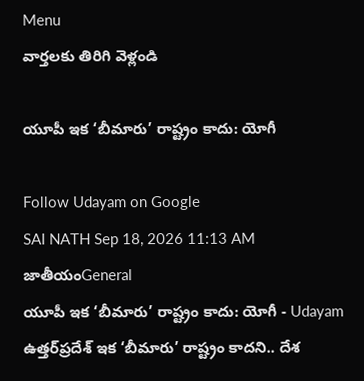Menu
వార్తలకు తిరిగి వెళ్లండి

యూపీ ఇక ‘బీమారు’ రాష్ట్రం కాదు: యోగీ

Follow Udayam on Google
SAI NATH Sep 18, 2026 11:13 AM జాతీయంGeneral
యూపీ ఇక ‘బీమారు’ రాష్ట్రం కాదు: యోగీ - Udayam
ఉత్తర్‌ప్రదేశ్‌ ఇక ‘బీమారు’ రాష్ట్రం కాదని.. దేశ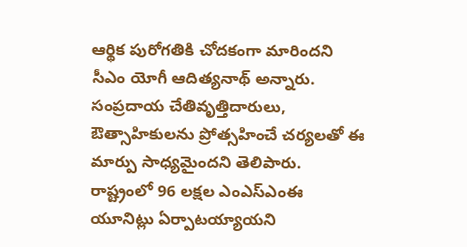ఆర్థిక పురోగతికి చోదకంగా మారిందని సీఎం యోగీ ఆదిత్యనాథ్‌ అన్నారు. సంప్రదాయ చేతివృత్తిదారులు, ఔత్సాహికులను ప్రోత్సహించే చర్యలతో ఈ మార్పు సాధ్యమైందని తెలిపారు. రాష్ట్రంలో 96 లక్షల ఎంఎస్‌ఎంఈ యూనిట్లు ఏర్పాటయ్యాయని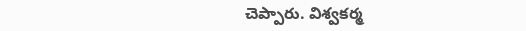చెప్పారు. విశ్వకర్మ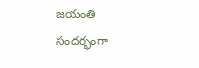జయంతి సందర్భంగా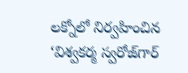లక్నోలో నిర్వహించిన ‘విశ్వకర్మ స్వరోజ్‌గార్‌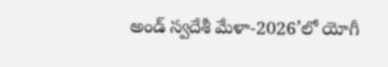అండ్‌ స్వదేశీ మేళా-2026’లో యోగీ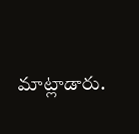మాట్లాడారు.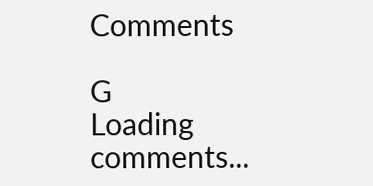Comments

G
Loading comments...